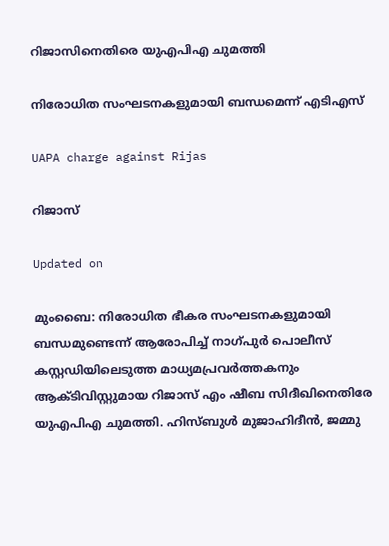റിജാസിനെതിരെ യുഎപിഎ ചുമത്തി

നിരോധിത സംഘടനകളുമായി ബന്ധമെന്ന് എടിഎസ്

UAPA charge against Rijas

റിജാസ്

Updated on

മുംബൈ: നിരോധിത ഭീകര സംഘടനകളുമായി ബന്ധമുണ്ടെന്ന് ആരോപിച്ച് നാഗ്പുര്‍ പൊലീസ് കസ്റ്റഡിയിലെടുത്ത മാധ്യമപ്രവര്‍ത്തകനും ആക്ടിവിസ്റ്റുമായ റിജാസ് എം ഷീബ സിദീഖിനെതിരേ യുഎപിഎ ചുമത്തി. ഹിസ്ബുള്‍ മുജാഹിദീന്‍, ജമ്മു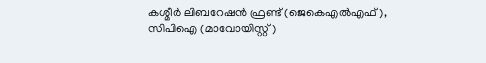കശ്മീര്‍ ലിബറേഷന്‍ ഫ്രണ്ട് (ജെകെഎല്‍എഫ്), സിപിഐ (മാവോയിസ്റ്റ്)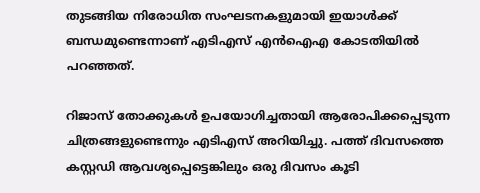തുടങ്ങിയ നിരോധിത സംഘടനകളുമായി ഇയാള്‍ക്ക് ബന്ധമുണ്ടെന്നാണ് എടിഎസ് എന്‍ഐഎ കോടതിയില്‍ പറഞ്ഞത്.

റിജാസ് തോക്കുകള്‍ ഉപയോഗിച്ചതായി ആരോപിക്കപ്പെടുന്ന ചിത്രങ്ങളുണ്ടെന്നും എടിഎസ് അറിയിച്ചു. പത്ത് ദിവസത്തെ കസ്റ്റഡി ആവശ്യപ്പെട്ടെങ്കിലും ഒരു ദിവസം കൂടി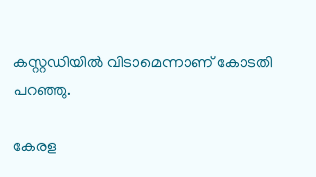കസ്റ്റഡിയില്‍ വിടാമെന്നാണ് കോടതി പറഞ്ഞു.

കേരള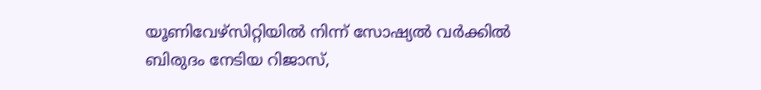യൂണിവേഴ്‌സിറ്റിയില്‍ നിന്ന് സോഷ്യല്‍ വര്‍ക്കില്‍ ബിരുദം നേടിയ റിജാസ്,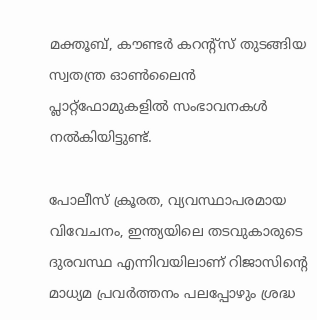മക്തൂബ്, കൗണ്ടര്‍ കറന്റ്‌സ് തുടങ്ങിയ സ്വതന്ത്ര ഓണ്‍ലൈന്‍ പ്ലാറ്റ്ഫോമുകളില്‍ സംഭാവനകള്‍ നല്‍കിയിട്ടുണ്ട്.

പോലീസ് ക്രൂരത, വ്യവസ്ഥാപരമായ വിവേചനം, ഇന്ത്യയിലെ തടവുകാരുടെ ദുരവസ്ഥ എന്നിവയിലാണ് റിജാസിന്‍റെ മാധ്യമ പ്രവർത്തനം പലപ്പോഴും ശ്രദ്ധ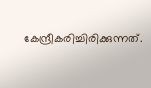കേന്ദ്രീകരിച്ചിരിക്കുന്നത്.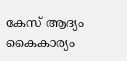കേസ് ആദ്യം കൈകാര്യം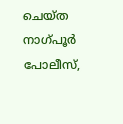ചെയ്ത നാഗ്പൂര്‍ പോലീസ്,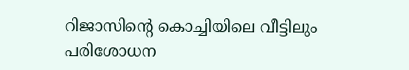റിജാസിന്‍റെ കൊച്ചിയിലെ വീട്ടിലും പരിശോധന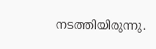നടത്തിയിരുന്നു.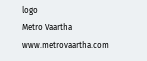logo
Metro Vaartha
www.metrovaartha.com